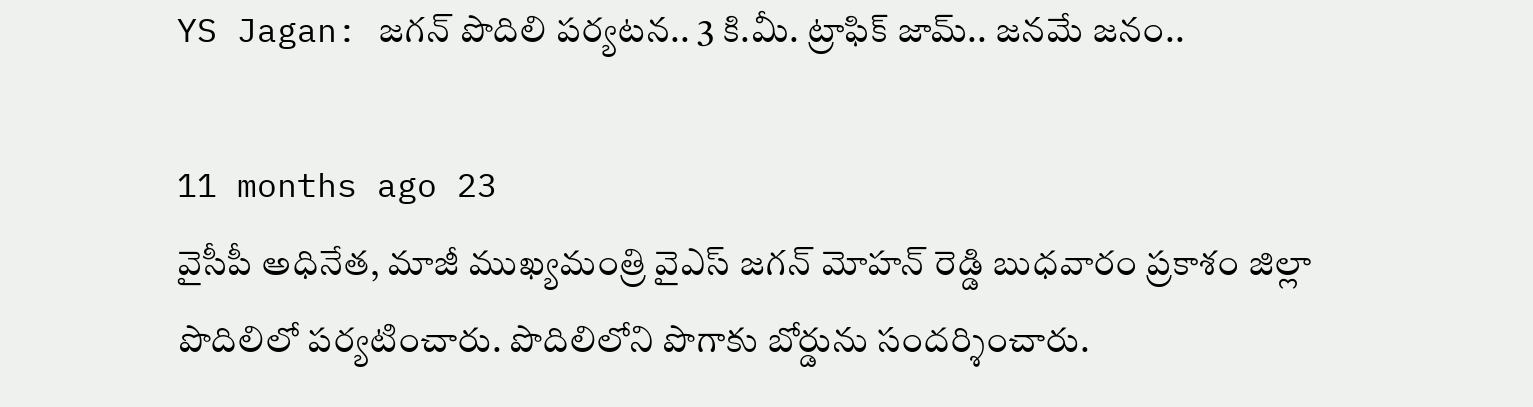YS Jagan: జగన్ పొదిలి పర్యటన.. 3 కి.మీ. ట్రాఫిక్ జామ్.. జనమే జనం..

11 months ago 23
వైసీపీ అధినేత, మాజీ ముఖ్యమంత్రి వైఎస్ జగన్ మోహన్ రెడ్డి బుధవారం ప్రకాశం జిల్లా పొదిలిలో పర్యటించారు. పొదిలిలోని పొగాకు బోర్డును సందర్శించారు.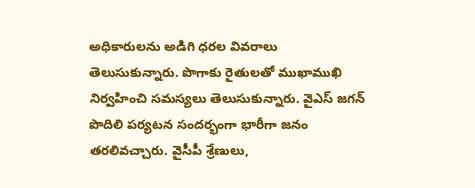అధికారులను అడిగి ధరల వివరాలు తెలుసుకున్నారు. పొగాకు రైతులతో ముఖాముఖి నిర్వహించి సమస్యలు తెలుసుకున్నారు. వైఎస్ జగన్ పొదిలి పర్యటన సందర్భంగా భారీగా జనం తరలివచ్చారు. వైసీపీ శ్రేణులు,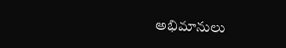అభిమానులు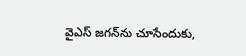వైఎస్ జగన్‌ను చూసేందుకు,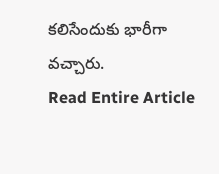కలిసేందుకు భారీగా వచ్చారు.
Read Entire Article